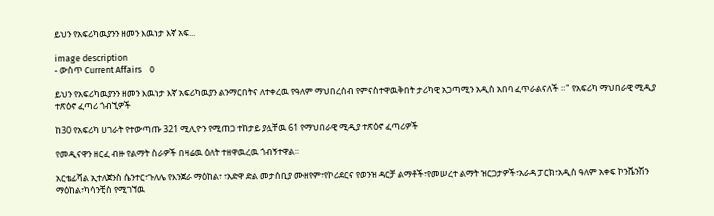ይህን የአፍሪካዉያንን ዘመን እዉነታ እኛ አፍ...

image description
- ውስጥ Current Affairs    0

ይህን የአፍሪካዉያንን ዘመን እዉነታ እኛ አፍሪካዉያን ልንማርበትና ለተቀረዉ የዓለም ማህበረሰብ የምናስተዋዉቅበት ታሪካዊ አጋጣሚን አዲስ አበባ ፈጥራልናለች ።" የአፍሪካ ማህበራዊ ሚዲያ ተጽዕኖ ፈጣሪ ጎብኚዎች

ከ30 የአፍሪካ ሀገራት የተውጣጡ 321 ሚሊዮን የሚጠጋ ተከታይ ያሏቸዉ 61 የማህበራዊ ሚዲያ ተጽዕኖ ፈጣሪዎች

የመዲናዋን ዘርፈ ብዙ የልማት ስራዎች በዛሬዉ ዕለት ተዘዋዉረዉ ጎብኝተዋል።

አርቴፊሻል ኢተለጀንስ ሴንተር፣ጉለሌ የእንጀራ ማዕከል፣ ፣አድዋ ድል መታሰቢያ ሙዘየም፣የኮሪደርና የወንዝ ዳርቻ ልማቶች፣የመሠረተ ልማት ዝርጋታዎች፣አራዳ ፓርክ፣አዲስ ዓለም አቀፍ ኮንቬንሽን ማዕከል፣ካሳንቺስ የሚገኘዉ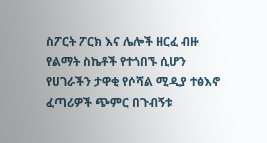ስፖርት ፖርክ እና ሌሎች ዘርፈ ብዙ የልማት ስኬቶች የተጎበኙ ሲሆን የሀገራችን ታዋቂ የሶሻል ሚዲያ ተፅእኖ ፈጣሪዎች ጭምር በጉብኝቱ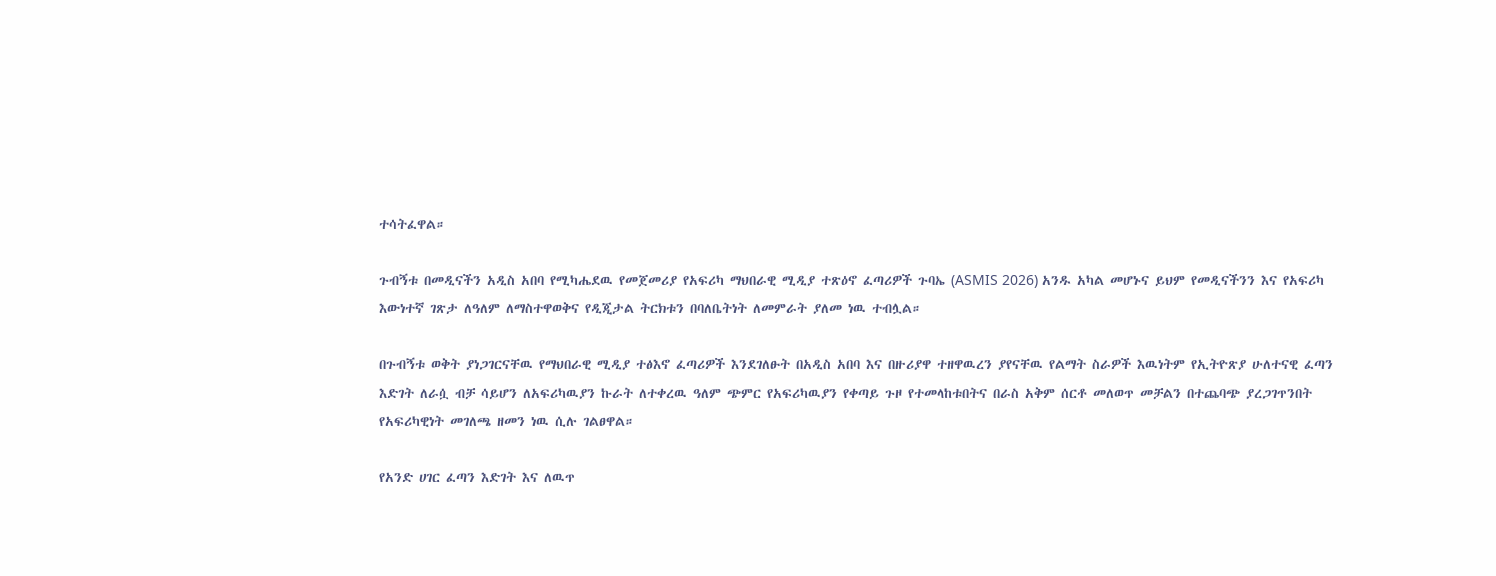ተሳትፈዋል።

ጉብኝቱ በመዲናችን አዲስ አበባ የሚካሔደዉ የመጀመሪያ የአፍሪካ ማህበራዊ ሚዲያ ተጽዕኖ ፈጣሪዎች ጉባኤ (ASMIS 2026) አንዱ አካል መሆኑና ይህም የመዲናችንን እና የአፍሪካ እውነተኛ ገጽታ ለዓለም ለማስተዋወቅና የዲጂታል ትርክቱን በባለቤትነት ለመምራት ያለመ ነዉ ተብሏል።

በጉብኝቱ ወቅት ያነጋገርናቸዉ የማህበራዊ ሚዲያ ተፅእኖ ፈጣሪዎች እንደገለፁት በአዲስ አበባ እና በዙሪያዋ ተዘዋዉረን ያየናቸዉ የልማት ስራዎች እዉነትም የኢትዮጽያ ሁለተናዊ ፈጣን እድገት ለራሷ ብቻ ሳይሆን ለአፍሪካዉያን ኩራት ለተቀረዉ ዓለም ጭምር የአፍሪካዉያን የቀጣይ ጉዞ የተመላከቱበትና በራስ አቅም ሰርቶ መለወጥ መቻልን በተጨባጭ ያረጋገጥንበት የአፍሪካዊነት መገለጫ ዘመን ነዉ ሲሉ ገልፀዋል።

የአንድ ሀገር ፈጣን እድገት እና ለዉጥ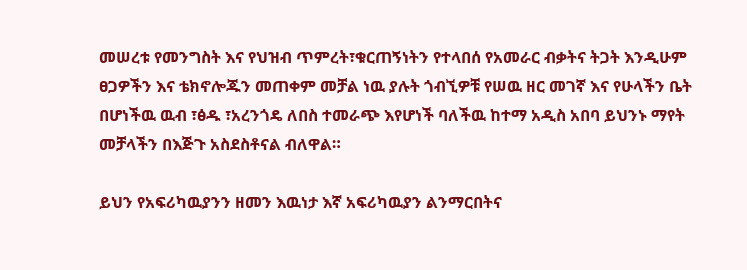መሠረቱ የመንግስት እና የህዝብ ጥምረት፣ቁርጠኝነትን የተላበሰ የአመራር ብቃትና ትጋት እንዲሁም ፀጋዎችን እና ቴክኖሎጁን መጠቀም መቻል ነዉ ያሉት ጎብኚዎቹ የሠዉ ዘር መገኛ እና የሁላችን ቤት በሆነችዉ ዉብ ፣ፅዱ ፣አረንጎዴ ለበስ ተመራጭ እየሆነች ባለችዉ ከተማ አዲስ አበባ ይህንኑ ማየት መቻላችን በእጅጉ አስደስቶናል ብለዋል።

ይህን የአፍሪካዉያንን ዘመን እዉነታ እኛ አፍሪካዉያን ልንማርበትና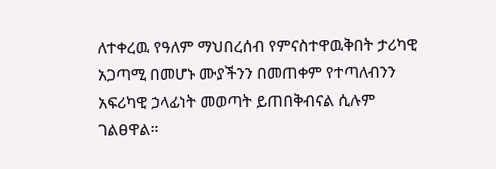ለተቀረዉ የዓለም ማህበረሰብ የምናስተዋዉቅበት ታሪካዊ አጋጣሚ በመሆኑ ሙያችንን በመጠቀም የተጣለብንን አፍሪካዊ ኃላፊነት መወጣት ይጠበቅብናል ሲሉም ገልፀዋል።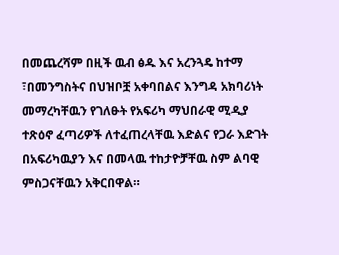በመጨረሻም በዚች ዉብ ፅዱ እና አረንጓዴ ከተማ ፣በመንግስትና በህዝቦቿ አቀባበልና እንግዳ አክባሪነት መማረካቸዉን የገለፁት የአፍሪካ ማህበራዊ ሚዲያ ተጽዕኖ ፈጣሪዎች ለተፈጠረላቸዉ እድልና የጋራ እድገት በአፍሪካዉያን እና በመላዉ ተከታዮቻቸዉ ስም ልባዊ ምስጋናቸዉን አቅርበዋል።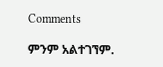Comments

ምንም አልተገኘም.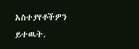አስተያየቶችዎን ይተዉት.